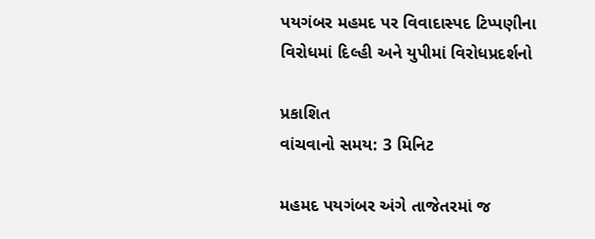પયગંબર મહમદ પર વિવાદાસ્પદ ટિપ્પણીના વિરોધમાં દિલ્હી અને યુપીમાં વિરોધપ્રદર્શનો

પ્રકાશિત
વાંચવાનો સમય: 3 મિનિટ

મહમદ પયગંબર અંગે તાજેતરમાં જ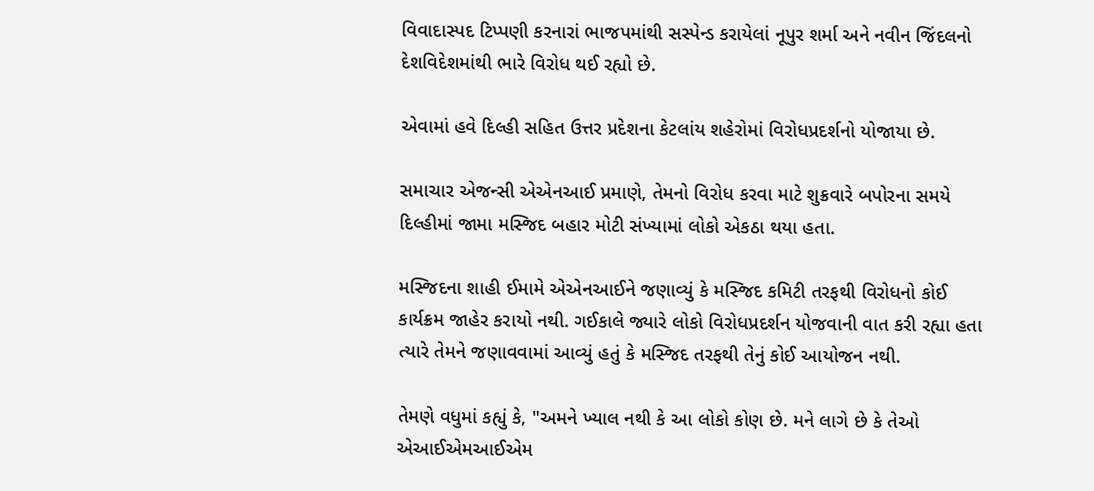વિવાદાસ્પદ ટિપ્પણી કરનારાં ભાજપમાંથી સસ્પેન્ડ કરાયેલાં નૂપુર શર્મા અને નવીન જિંદલનો દેશવિદેશમાંથી ભારે વિરોધ થઈ રહ્યો છે.

એવામાં હવે દિલ્હી સહિત ઉત્તર પ્રદેશના કેટલાંય શહેરોમાં વિરોધપ્રદર્શનો યોજાયા છે.

સમાચાર એજન્સી એએનઆઈ પ્રમાણે, તેમનો વિરોધ કરવા માટે શુક્રવારે બપોરના સમયે દિલ્હીમાં જામા મસ્જિદ બહાર મોટી સંખ્યામાં લોકો એકઠા થયા હતા.

મસ્જિદના શાહી ઈમામે એએનઆઈને જણાવ્યું કે મસ્જિદ કમિટી તરફથી વિરોધનો કોઈ કાર્યક્રમ જાહેર કરાયો નથી. ગઈકાલે જ્યારે લોકો વિરોધપ્રદર્શન યોજવાની વાત કરી રહ્યા હતા ત્યારે તેમને જણાવવામાં આવ્યું હતું કે મસ્જિદ તરફથી તેનું કોઈ આયોજન નથી.

તેમણે વધુમાં કહ્યું કે, "અમને ખ્યાલ નથી કે આ લોકો કોણ છે. મને લાગે છે કે તેઓ એઆઈએમઆઈએમ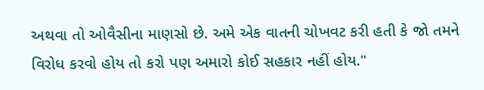અથવા તો ઓવૈસીના માણસો છે. અમે એક વાતની ચોખવટ કરી હતી કે જો તમને વિરોધ કરવો હોય તો કરો પણ અમારો કોઈ સહકાર નહીં હોય."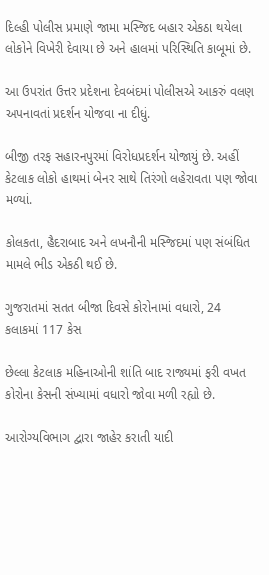દિલ્હી પોલીસ પ્રમાણે જામા મસ્જિદ બહાર એકઠા થયેલા લોકોને વિખેરી દેવાયા છે અને હાલમાં પરિસ્થિતિ કાબૂમાં છે.

આ ઉપરાંત ઉત્તર પ્રદેશના દેવબંદમાં પોલીસએ આકરું વલણ અપનાવતાં પ્રદર્શન યોજવા ના દીધું.

બીજી તરફ સહારનપુરમાં વિરોધપ્રદર્શન યોજાયું છે. અહીં કેટલાક લોકો હાથમાં બેનર સાથે તિરંગો લહેરાવતા પણ જોવા મળ્યાં.

કોલકતા, હૈદરાબાદ અને લખનૌની મસ્જિદમાં પણ સંબંધિત મામલે ભીડ એકઠી થઈ છે.

ગુજરાતમાં સતત બીજા દિવસે કોરોનામાં વધારો, 24 કલાકમાં 117 કેસ

છેલ્લા કેટલાક મહિનાઓની શાંતિ બાદ રાજ્યમાં ફરી વખત કોરોના કેસની સંખ્યામાં વધારો જોવા મળી રહ્યો છે.

આરોગ્યવિભાગ દ્વારા જાહેર કરાતી યાદી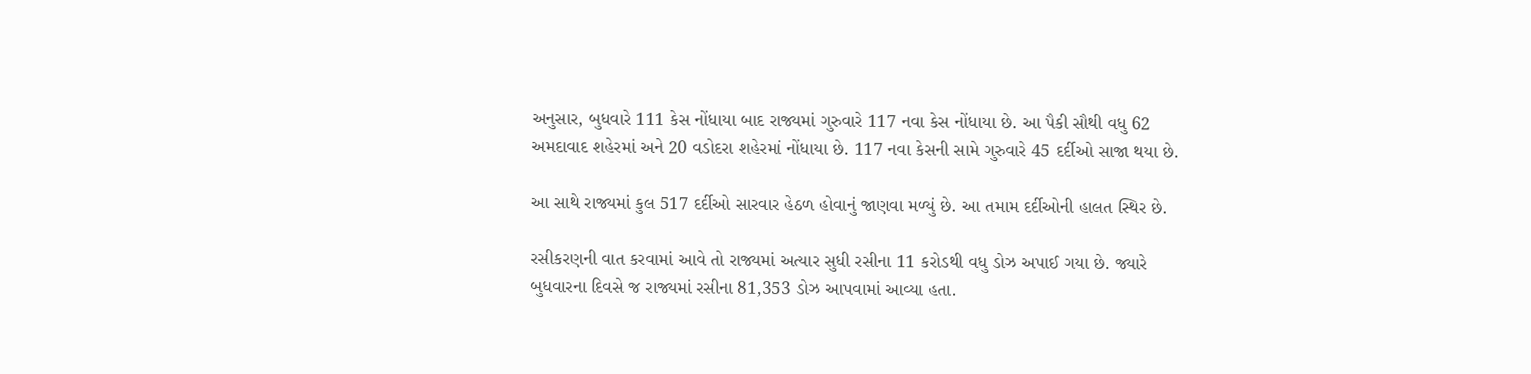અનુસાર, બુધવારે 111 કેસ નોંધાયા બાદ રાજ્યમાં ગુરુવારે 117 નવા કેસ નોંધાયા છે. આ પૈકી સૌથી વધુ 62 અમદાવાદ શહેરમાં અને 20 વડોદરા શહેરમાં નોંધાયા છે. 117 નવા કેસની સામે ગુરુવારે 45 દર્દીઓ સાજા થયા છે.

આ સાથે રાજ્યમાં કુલ 517 દર્દીઓ સારવાર હેઠળ હોવાનું જાણવા મળ્યું છે. આ તમામ દર્દીઓની હાલત સ્થિર છે.

રસીકરણની વાત કરવામાં આવે તો રાજ્યમાં અત્યાર સુધી રસીના 11 કરોડથી વધુ ડોઝ અપાઈ ગયા છે. જ્યારે બુધવારના દિવસે જ રાજ્યમાં રસીના 81,353 ડોઝ આપવામાં આવ્યા હતા.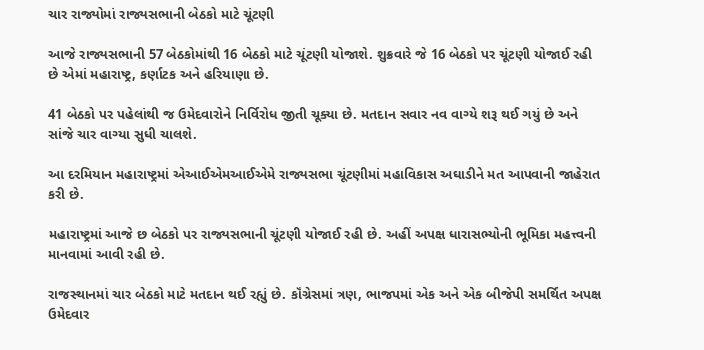ચાર રાજ્યોમાં રાજ્યસભાની બેઠકો માટે ચૂંટણી

આજે રાજ્યસભાની 57 બેઠકોમાંથી 16 બેઠકો માટે ચૂંટણી યોજાશે. શુક્રવારે જે 16 બેઠકો પર ચૂંટણી યોજાઈ રહી છે એમાં મહારાષ્ટ્ર, કર્ણાટક અને હરિયાણા છે.

41 બેઠકો પર પહેલાંથી જ ઉમેદવારોને નિર્વિરોધ જીતી ચૂક્યા છે. મતદાન સવાર નવ વાગ્યે શરૂ થઈ ગયું છે અને સાંજે ચાર વાગ્યા સુધી ચાલશે.

આ દરમિયાન મહારાષ્ટ્રમાં એઆઈએમઆઈએમે રાજ્યસભા ચૂંટણીમાં મહાવિકાસ અઘાડીને મત આપવાની જાહેરાત કરી છે.

મહારાષ્ટ્રમાં આજે છ બેઠકો પર રાજ્યસભાની ચૂંટણી યોજાઈ રહી છે. અહીં અપક્ષ ધારાસભ્યોની ભૂમિકા મહત્ત્વની માનવામાં આવી રહી છે.

રાજસ્થાનમાં ચાર બેઠકો માટે મતદાન થઈ રહ્યું છે. કૉંગ્રેસમાં ત્રણ, ભાજપમાં એક અને એક બીજેપી સમર્થિત અપક્ષ ઉમેદવાર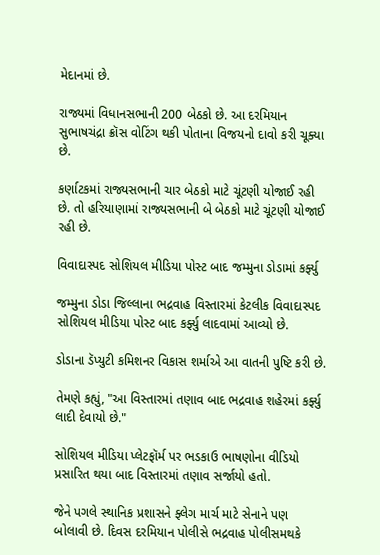મેદાનમાં છે.

રાજ્યમાં વિધાનસભાની 200 બેઠકો છે. આ દરમિયાન સુભાષચંદ્રા ક્રૉસ વોટિંગ થકી પોતાના વિજયનો દાવો કરી ચૂક્યા છે.

કર્ણાટકમાં રાજ્યસભાની ચાર બેઠકો માટે ચૂંટણી યોજાઈ રહી છે. તો હરિયાણામાં રાજ્યસભાની બે બેઠકો માટે ચૂંટણી યોજાઈ રહી છે.

વિવાદાસ્પદ સોશિયલ મીડિયા પોસ્ટ બાદ જમ્મુના ડોડામાં કર્ફ્યુ

જમ્મુના ડોડા જિલ્લાના ભદ્રવાહ વિસ્તારમાં કેટલીક વિવાદાસ્પદ સોશિયલ મીડિયા પોસ્ટ બાદ કર્ફ્યુ લાદવામાં આવ્યો છે.

ડોડાના ડૅપ્યુટી કમિશનર વિકાસ શર્માએ આ વાતની પુષ્ટિ કરી છે.

તેમણે કહ્યું, "આ વિસ્તારમાં તણાવ બાદ ભદ્રવાહ શહેરમાં કર્ફ્યુ લાદી દેવાયો છે."

સોશિયલ મીડિયા પ્લેટફૉર્મ પર ભડકાઉ ભાષણોના વીડિયો પ્રસારિત થયા બાદ વિસ્તારમાં તણાવ સર્જાયો હતો.

જેને પગલે સ્થાનિક પ્રશાસને ફ્લેગ માર્ચ માટે સેનાને પણ બોલાવી છે. દિવસ દરમિયાન પોલીસે ભદ્રવાહ પોલીસમથકે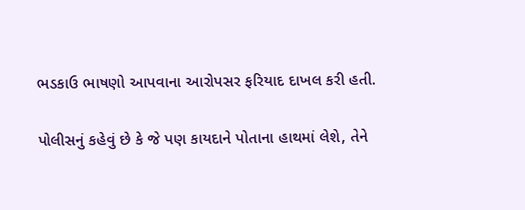ભડકાઉ ભાષણો આપવાના આરોપસર ફરિયાદ દાખલ કરી હતી.

પોલીસનું કહેવું છે કે જે પણ કાયદાને પોતાના હાથમાં લેશે, તેને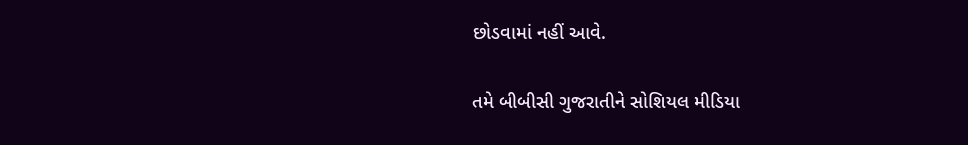છોડવામાં નહીં આવે.

તમે બીબીસી ગુજરાતીને સોશિયલ મીડિયા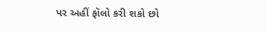પર અહીં ફૉલો કરી શકો છો